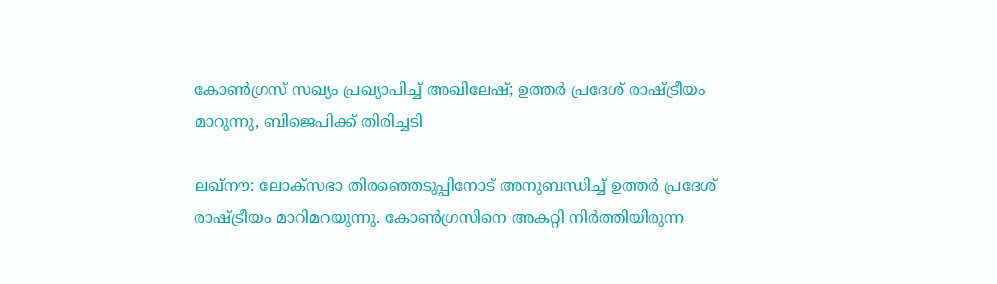കോണ്‍ഗ്രസ് സഖ്യം പ്രഖ്യാപിച്ച് അഖിലേഷ്; ഉത്തര്‍ പ്രദേശ് രാഷ്ട്രീയം മാറുന്നു, ബിജെപിക്ക് തിരിച്ചടി

ലഖ്‌നൗ: ലോക്‌സഭാ തിരഞ്ഞെടുപ്പിനോട് അനുബന്ധിച്ച് ഉത്തര്‍ പ്രദേശ് രാഷ്ട്രീയം മാറിമറയുന്നു. കോണ്‍ഗ്രസിനെ അകറ്റി നിര്‍ത്തിയിരുന്ന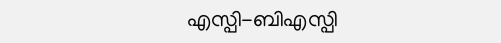എസ്പി-ബിഎസ്പി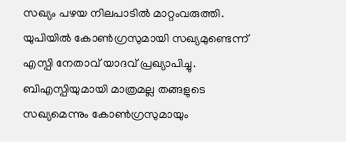സഖ്യം പഴയ നിലപാടില്‍ മാറ്റംവരുത്തി. യുപിയില്‍ കോണ്‍ഗ്രസുമായി സഖ്യമുണ്ടെന്ന് എസ്പി നേതാവ് യാദവ് പ്രഖ്യാപിച്ചു. ബിഎസ്പിയുമായി മാത്രമല്ല തങ്ങളുടെ സഖ്യമെന്നും കോണ്‍ഗ്രസുമായും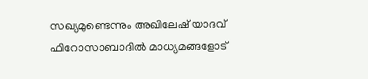സഖ്യമുണ്ടെന്നും അഖിലേഷ് യാദവ് ഫിറോസാബാദില്‍ മാധ്യമങ്ങളോട്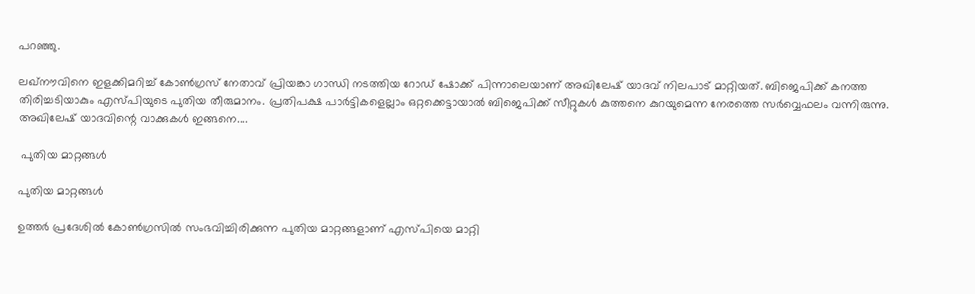പറഞ്ഞു.

ലഖ്‌നൗവിനെ ഇളക്കിമറിച്ച് കോണ്‍ഗ്രസ് നേതാവ് പ്രിയങ്കാ ഗാന്ധി നടത്തിയ റോഡ് ഷോക്ക് പിന്നാലെയാണ് അഖിലേഷ് യാദവ് നിലപാട് മാറ്റിയത്. ബിജെപിക്ക് കനത്ത തിരിച്ചടിയാകും എസ്പിയുടെ പുതിയ തീരുമാനം. പ്രതിപക്ഷ പാര്‍ട്ടികളെല്ലാം ഒറ്റക്കെട്ടായാല്‍ ബിജെപിക്ക് സീറ്റുകള്‍ കുത്തനെ കുറയുമെന്ന നേരത്തെ സര്‍വ്വെഫലം വന്നിരുന്നു. അഖിലേഷ് യാദവിന്റെ വാക്കുകള്‍ ഇങ്ങനെ....

 പുതിയ മാറ്റങ്ങള്‍

പുതിയ മാറ്റങ്ങള്‍

ഉത്തര്‍ പ്രദേശില്‍ കോണ്‍ഗ്രസില്‍ സംഭവിച്ചിരിക്കുന്ന പുതിയ മാറ്റങ്ങളാണ് എസ്പിയെ മാറ്റി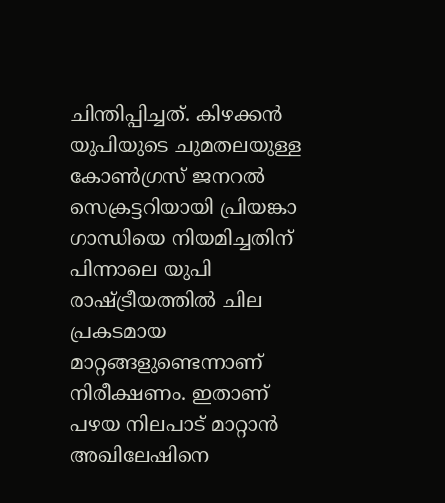ചിന്തിപ്പിച്ചത്. കിഴക്കന്‍ യുപിയുടെ ചുമതലയുള്ള കോണ്‍ഗ്രസ് ജനറല്‍ സെക്രട്ടറിയായി പ്രിയങ്കാ ഗാന്ധിയെ നിയമിച്ചതിന് പിന്നാലെ യുപി രാഷ്ട്രീയത്തില്‍ ചില പ്രകടമായ മാറ്റങ്ങളുണ്ടെന്നാണ് നിരീക്ഷണം. ഇതാണ് പഴയ നിലപാട് മാറ്റാന്‍ അഖിലേഷിനെ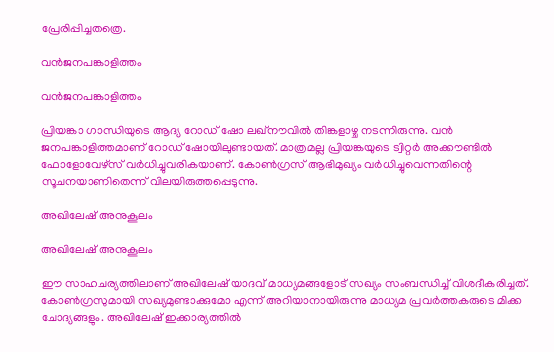പ്രേരിപ്പിച്ചതത്രെ.

വന്‍ജനപങ്കാളിത്തം

വന്‍ജനപങ്കാളിത്തം

പ്രിയങ്കാ ഗാന്ധിയുടെ ആദ്യ റോഡ് ഷോ ലഖ്‌നൗവില്‍ തിങ്കളാഴ്ച നടന്നിരുന്നു. വന്‍ ജനപങ്കാളിത്തമാണ് റോഡ് ഷോയിലുണ്ടായത്. മാത്രമല്ല പ്രിയങ്കയുടെ ട്വിറ്റര്‍ അക്കൗണ്ടില്‍ ഫോളോവേഴ്‌സ് വര്‍ധിച്ചുവരികയാണ്. കോണ്‍ഗ്രസ് ആഭിമുഖ്യം വര്‍ധിച്ചുവെന്നതിന്റെ സൂചനയാണിതെന്ന് വിലയിരുത്തപ്പെടുന്നു.

അഖിലേഷ് അനുകൂലം

അഖിലേഷ് അനുകൂലം

ഈ സാഹചര്യത്തിലാണ് അഖിലേഷ് യാദവ് മാധ്യമങ്ങളോട് സഖ്യം സംബന്ധിച്ച് വിശദീകരിച്ചത്. കോണ്‍ഗ്രസുമായി സഖ്യമുണ്ടാക്കുമോ എന്ന് അറിയാനായിരുന്നു മാധ്യമ പ്രവര്‍ത്തകരുടെ മിക്ക ചോദ്യങ്ങളും. അഖിലേഷ് ഇക്കാര്യത്തില്‍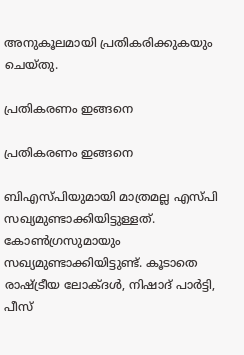അനുകൂലമായി പ്രതികരിക്കുകയും ചെയ്തു.

പ്രതികരണം ഇങ്ങനെ

പ്രതികരണം ഇങ്ങനെ

ബിഎസ്പിയുമായി മാത്രമല്ല എസ്പി സഖ്യമുണ്ടാക്കിയിട്ടുള്ളത്. കോണ്‍ഗ്രസുമായും സഖ്യമുണ്ടാക്കിയിട്ടുണ്ട്. കൂടാതെ രാഷ്ട്രീയ ലോക്ദള്‍, നിഷാദ് പാര്‍ട്ടി, പീസ്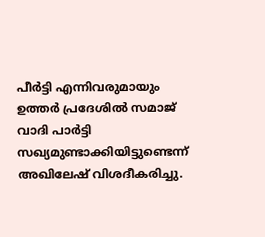പീര്‍ട്ടി എന്നിവരുമായും ഉത്തര്‍ പ്രദേശില്‍ സമാജ് വാദി പാര്‍ട്ടി സഖ്യമുണ്ടാക്കിയിട്ടുണ്ടെന്ന് അഖിലേഷ് വിശദീകരിച്ചു.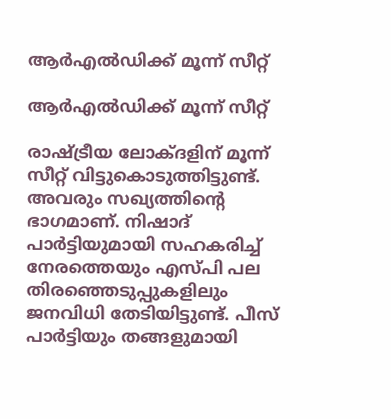ആര്‍എല്‍ഡിക്ക് മൂന്ന് സീറ്റ്

ആര്‍എല്‍ഡിക്ക് മൂന്ന് സീറ്റ്

രാഷ്ട്രീയ ലോക്ദളിന് മൂന്ന് സീറ്റ് വിട്ടുകൊടുത്തിട്ടുണ്ട്. അവരും സഖ്യത്തിന്റെ ഭാഗമാണ്. നിഷാദ് പാര്‍ട്ടിയുമായി സഹകരിച്ച് നേരത്തെയും എസ്പി പല തിരഞ്ഞെടുപ്പുകളിലും ജനവിധി തേടിയിട്ടുണ്ട്. പീസ് പാര്‍ട്ടിയും തങ്ങളുമായി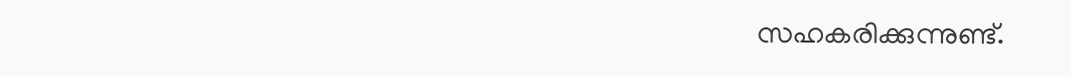സഹകരിക്കുന്നുണ്ട്.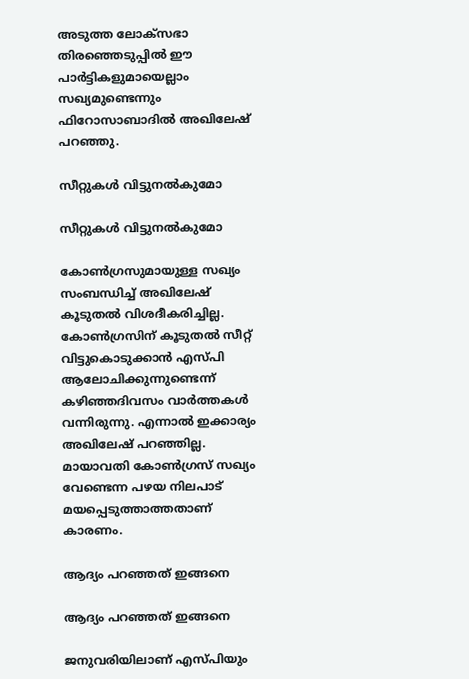അടുത്ത ലോക്‌സഭാ തിരഞ്ഞെടുപ്പില്‍ ഈ പാര്‍ട്ടികളുമായെല്ലാം സഖ്യമുണ്ടെന്നും ഫിറോസാബാദില്‍ അഖിലേഷ് പറഞ്ഞു.

സീറ്റുകള്‍ വിട്ടുനല്‍കുമോ

സീറ്റുകള്‍ വിട്ടുനല്‍കുമോ

കോണ്‍ഗ്രസുമായുള്ള സഖ്യം സംബന്ധിച്ച് അഖിലേഷ് കൂടുതല്‍ വിശദീകരിച്ചില്ല. കോണ്‍ഗ്രസിന് കൂടുതല്‍ സീറ്റ് വിട്ടുകൊടുക്കാന്‍ എസ്പി ആലോചിക്കുന്നുണ്ടെന്ന് കഴിഞ്ഞദിവസം വാര്‍ത്തകള്‍ വന്നിരുന്നു. എന്നാല്‍ ഇക്കാര്യം അഖിലേഷ് പറഞ്ഞില്ല. മായാവതി കോണ്‍ഗ്രസ് സഖ്യം വേണ്ടെന്ന പഴയ നിലപാട് മയപ്പെടുത്താത്തതാണ് കാരണം.

ആദ്യം പറഞ്ഞത് ഇങ്ങനെ

ആദ്യം പറഞ്ഞത് ഇങ്ങനെ

ജനുവരിയിലാണ് എസ്പിയും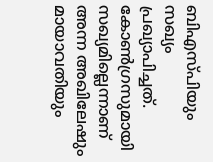ബിഎസ്പിയും സഖ്യം പ്രഖ്യാപിച്ചത്. കോണ്‍ഗ്രസുമായി സഖ്യമില്ലെന്നാണ് അന്ന അഖിലേഷും മായാവതിയും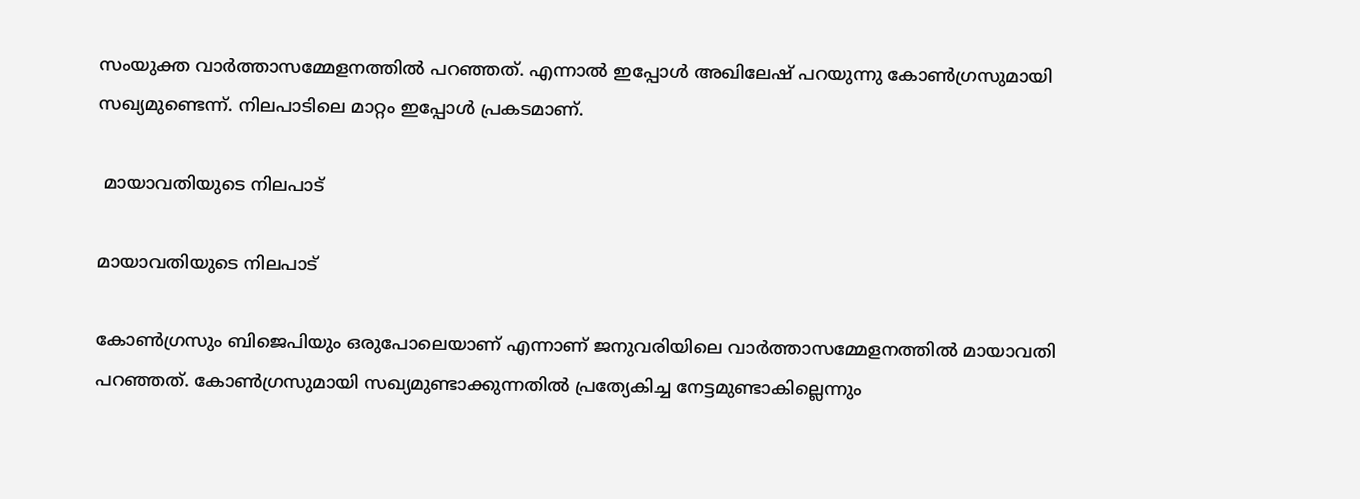സംയുക്ത വാര്‍ത്താസമ്മേളനത്തില്‍ പറഞ്ഞത്. എന്നാല്‍ ഇപ്പോള്‍ അഖിലേഷ് പറയുന്നു കോണ്‍ഗ്രസുമായി സഖ്യമുണ്ടെന്ന്. നിലപാടിലെ മാറ്റം ഇപ്പോള്‍ പ്രകടമാണ്.

 മായാവതിയുടെ നിലപാട്

മായാവതിയുടെ നിലപാട്

കോണ്‍ഗ്രസും ബിജെപിയും ഒരുപോലെയാണ് എന്നാണ് ജനുവരിയിലെ വാര്‍ത്താസമ്മേളനത്തില്‍ മായാവതി പറഞ്ഞത്. കോണ്‍ഗ്രസുമായി സഖ്യമുണ്ടാക്കുന്നതില്‍ പ്രത്യേകിച്ച നേട്ടമുണ്ടാകില്ലെന്നും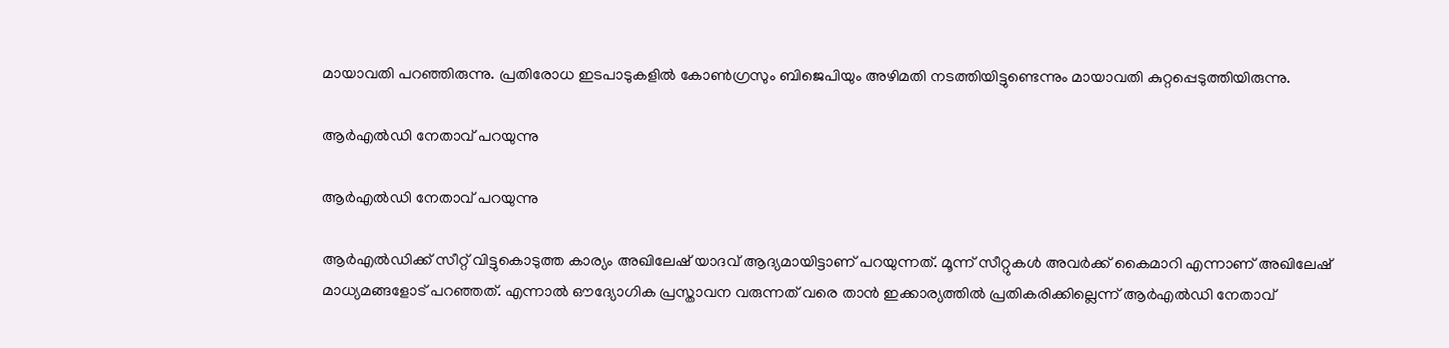മായാവതി പറഞ്ഞിരുന്നു. പ്രതിരോധ ഇടപാടുകളില്‍ കോണ്‍ഗ്രസും ബിജെപിയും അഴിമതി നടത്തിയിട്ടുണ്ടെന്നും മായാവതി കുറ്റപ്പെടുത്തിയിരുന്നു.

ആര്‍എല്‍ഡി നേതാവ് പറയുന്നു

ആര്‍എല്‍ഡി നേതാവ് പറയുന്നു

ആര്‍എല്‍ഡിക്ക് സീറ്റ് വിട്ടുകൊടുത്ത കാര്യം അഖിലേഷ് യാദവ് ആദ്യമായിട്ടാണ് പറയുന്നത്. മൂന്ന് സീറ്റുകള്‍ അവര്‍ക്ക് കൈമാറി എന്നാണ് അഖിലേഷ് മാധ്യമങ്ങളോട് പറഞ്ഞത്. എന്നാല്‍ ഔദ്യോഗിക പ്രസ്താവന വരുന്നത് വരെ താന്‍ ഇക്കാര്യത്തില്‍ പ്രതികരിക്കില്ലെന്ന് ആര്‍എല്‍ഡി നേതാവ്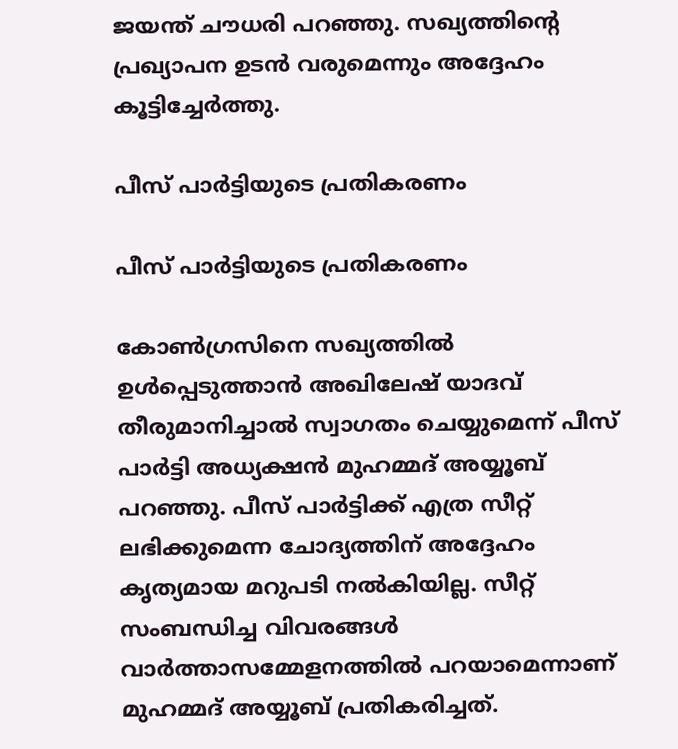ജയന്ത് ചൗധരി പറഞ്ഞു. സഖ്യത്തിന്റെ പ്രഖ്യാപന ഉടന്‍ വരുമെന്നും അദ്ദേഹം കൂട്ടിച്ചേര്‍ത്തു.

പീസ് പാര്‍ട്ടിയുടെ പ്രതികരണം

പീസ് പാര്‍ട്ടിയുടെ പ്രതികരണം

കോണ്‍ഗ്രസിനെ സഖ്യത്തില്‍ ഉള്‍പ്പെടുത്താന്‍ അഖിലേഷ് യാദവ് തീരുമാനിച്ചാല്‍ സ്വാഗതം ചെയ്യുമെന്ന് പീസ് പാര്‍ട്ടി അധ്യക്ഷന്‍ മുഹമ്മദ് അയ്യൂബ് പറഞ്ഞു. പീസ് പാര്‍ട്ടിക്ക് എത്ര സീറ്റ് ലഭിക്കുമെന്ന ചോദ്യത്തിന് അദ്ദേഹം കൃത്യമായ മറുപടി നല്‍കിയില്ല. സീറ്റ് സംബന്ധിച്ച വിവരങ്ങള്‍ വാര്‍ത്താസമ്മേളനത്തില്‍ പറയാമെന്നാണ് മുഹമ്മദ് അയ്യൂബ് പ്രതികരിച്ചത്.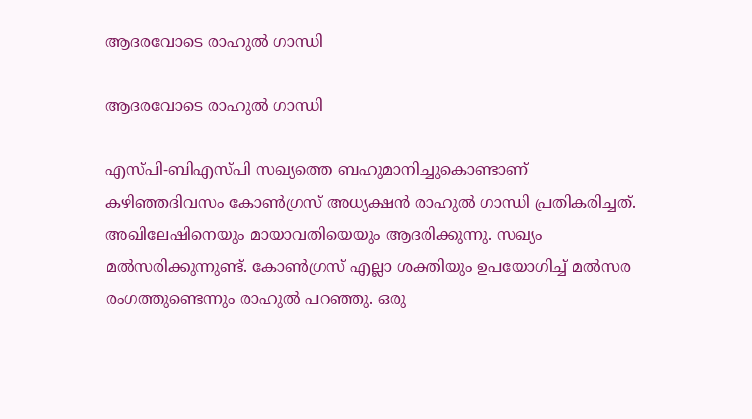ആദരവോടെ രാഹുല്‍ ഗാന്ധി

ആദരവോടെ രാഹുല്‍ ഗാന്ധി

എസ്പി-ബിഎസ്പി സഖ്യത്തെ ബഹുമാനിച്ചുകൊണ്ടാണ് കഴിഞ്ഞദിവസം കോണ്‍ഗ്രസ് അധ്യക്ഷന്‍ രാഹുല്‍ ഗാന്ധി പ്രതികരിച്ചത്. അഖിലേഷിനെയും മായാവതിയെയും ആദരിക്കുന്നു. സഖ്യം മല്‍സരിക്കുന്നുണ്ട്. കോണ്‍ഗ്രസ് എല്ലാ ശക്തിയും ഉപയോഗിച്ച് മല്‍സര രംഗത്തുണ്ടെന്നും രാഹുല്‍ പറഞ്ഞു. ഒരു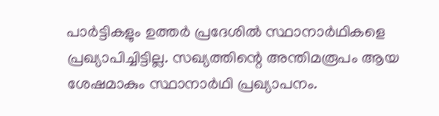പാര്‍ട്ടികളും ഉത്തര്‍ പ്രദേശില്‍ സ്ഥാനാര്‍ഥികളെ പ്രഖ്യാപിച്ചിട്ടില്ല. സഖ്യത്തിന്റെ അന്തിമരൂപം ആയ ശേഷമാകും സ്ഥാനാര്‍ഥി പ്രഖ്യാപനം.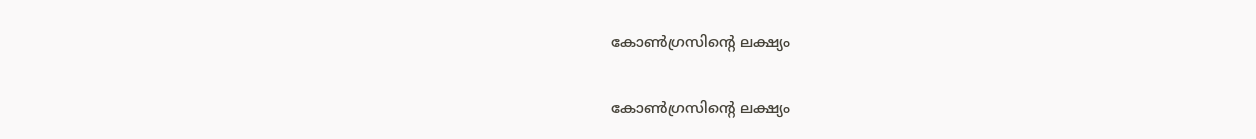കോണ്‍ഗ്രസിന്റെ ലക്ഷ്യം

കോണ്‍ഗ്രസിന്റെ ലക്ഷ്യം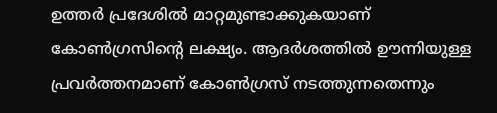ഉത്തര്‍ പ്രദേശില്‍ മാറ്റമുണ്ടാക്കുകയാണ് കോണ്‍ഗ്രസിന്റെ ലക്ഷ്യം. ആദര്‍ശത്തില്‍ ഊന്നിയുള്ള പ്രവര്‍ത്തനമാണ് കോണ്‍ഗ്രസ് നടത്തുന്നതെന്നും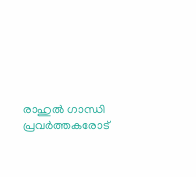രാഹുല്‍ ഗാന്ധി പ്രവര്‍ത്തകരോട്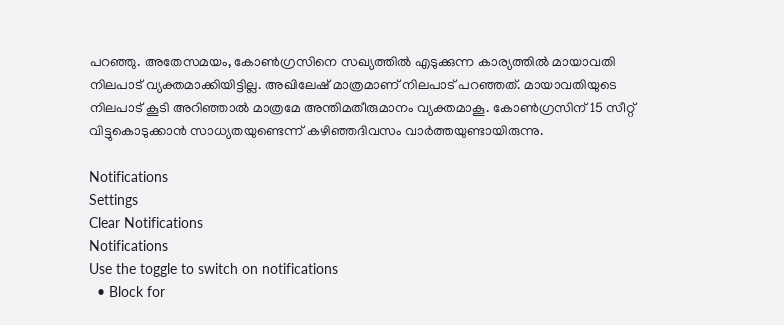പറഞ്ഞു. അതേസമയം, കോണ്‍ഗ്രസിനെ സഖ്യത്തില്‍ എടുക്കുന്ന കാര്യത്തില്‍ മായാവതി നിലപാട് വ്യക്തമാക്കിയിട്ടില്ല. അഖിലേഷ് മാത്രമാണ് നിലപാട് പറഞ്ഞത്. മായാവതിയുടെ നിലപാട് കൂടി അറിഞ്ഞാല്‍ മാത്രമേ അന്തിമതീരുമാനം വ്യക്തമാകൂ. കോണ്‍ഗ്രസിന് 15 സീറ്റ് വിട്ടുകൊടുക്കാന്‍ സാധ്യതയുണ്ടെന്ന് കഴിഞ്ഞദിവസം വാര്‍ത്തയുണ്ടായിരുന്നു.

Notifications
Settings
Clear Notifications
Notifications
Use the toggle to switch on notifications
  • Block for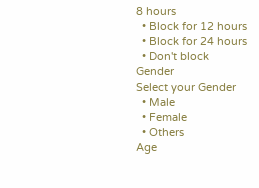8 hours
  • Block for 12 hours
  • Block for 24 hours
  • Don't block
Gender
Select your Gender
  • Male
  • Female
  • Others
Age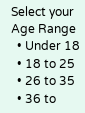Select your Age Range
  • Under 18
  • 18 to 25
  • 26 to 35
  • 36 to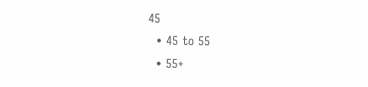45
  • 45 to 55
  • 55+